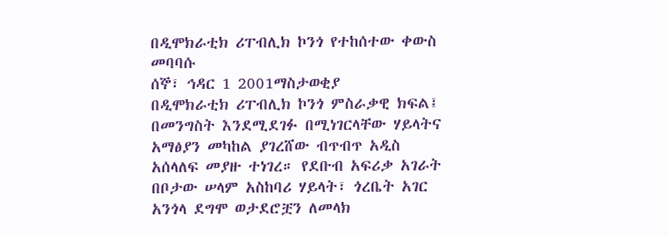በዲሞክራቲክ ሪፐብሊክ ኮንጎ የተከሰተው ቀውስ መባባሱ
ሰኞ፣ ኅዳር 1 2001ማስታወቂያ
በዲሞክራቲክ ሪፐብሊክ ኮንጎ ምስራቃዊ ክፍል፤ በመንግስት እንደሚደገፉ በሚነገርላቸው ሃይላትና አማፅያን መካከል ያገረሸው ብጥብጥ አዲስ አሰላለፍ መያዙ ተነገረ። የደቡብ አፍሪቃ አገራት በቦታው ሠላም አስከባሪ ሃይላት፣ ጎረቤት አገር አንጎላ ደግሞ ወታደሮቿን ለመላክ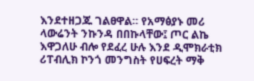እንደተዘጋጁ ገልፀዋል። የአማፅያኑ መሪ ላውሬንት ንኩንዳ በበኩላቸው፤ ጦር ልኬ እዋጋለሁ ብሎ የደፈረ ሁሉ እንደ ዲሞክራቲክ ሪፐብሊክ ኮንጎ መንግስት የሀፍረት ማቅ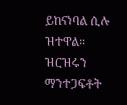ይከናነባል ሲሉ ዝተዋል። ዝርዝሩን ማንተጋፍቶት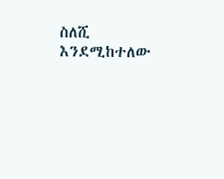ስለሺ እንደሚከተለው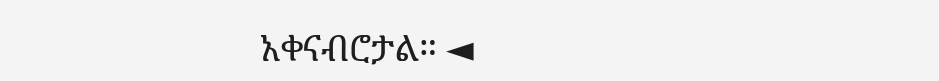አቀናብሮታል። ◄